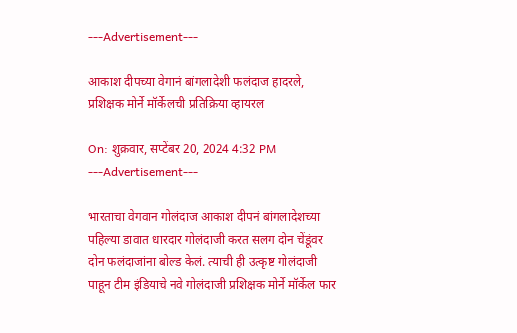---Advertisement---

आकाश दीपच्या वेगानं बांगलादेशी फलंदाज हादरले, प्रशिक्षक मोर्ने मॉर्केलची प्रतिक्रिया व्हायरल

On: शुक्रवार, सप्टेंबर 20, 2024 4:32 PM
---Advertisement---

भारताचा वेगवान गोलंदाज आकाश दीपनं बांगलादेशच्या पहिल्या डावात धारदार गोलंदाजी करत सलग दोन चेंडूंवर दोन फलंदाजांना बोल्ड केलं. त्याची ही उत्कृष्ट गोलंदाजी पाहून टीम इंडियाचे नवे गोलंदाजी प्रशिक्षक मोर्ने मॉर्केल फार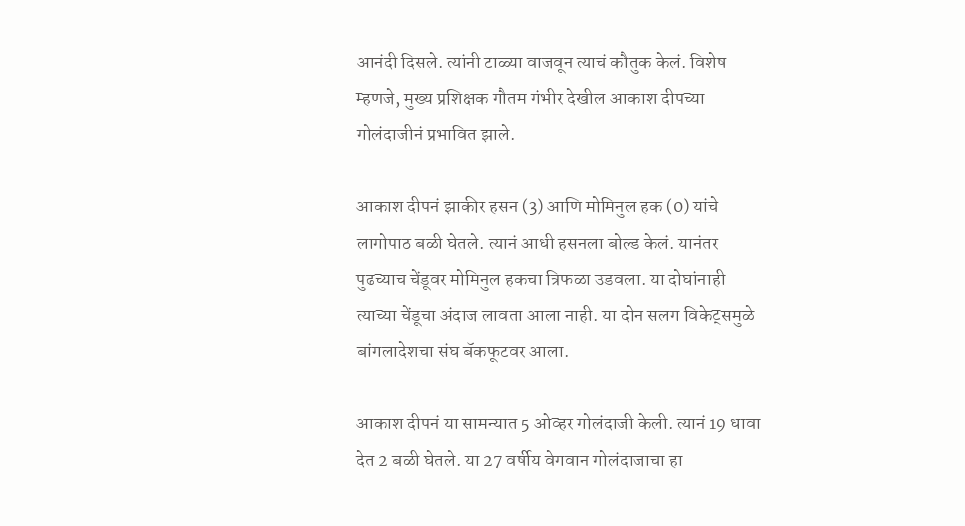आनंदी दिसले. त्यांनी टाळ्या वाजवून त्याचं कौतुक केलं. विशेष म्हणजे, मुख्य प्रशिक्षक गौतम गंभीर देखील आकाश दीपच्या गोलंदाजीनं प्रभावित झाले.

आकाश दीपनं झाकीर हसन (3) आणि मोमिनुल हक (0) यांचे लागोपाठ बळी घेतले. त्यानं आधी हसनला बोल्ड केलं. यानंतर पुढच्याच चेंडूवर मोमिनुल हकचा त्रिफळा उडवला. या दोघांनाही त्याच्या चेंडूचा अंदाज लावता आला नाही. या दोन सलग विकेट्समुळे बांगलादेशचा संघ बॅकफूटवर आला.

आकाश दीपनं या सामन्यात 5 ओव्हर गोलंदाजी केली. त्यानं 19 धावा देत 2 बळी घेतले. या 27 वर्षीय वेगवान गोलंदाजाचा हा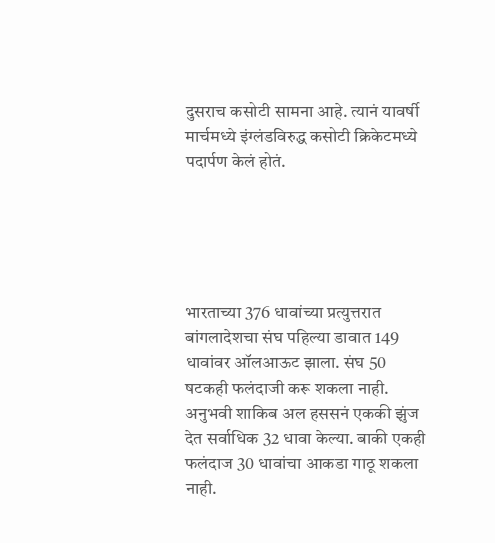दुसराच कसोटी सामना आहे. त्यानं यावर्षी मार्चमध्ये इंग्लंडविरुद्ध कसोटी क्रिकेटमध्ये पदार्पण केलं होतं.





भारताच्या 376 धावांच्या प्रत्युत्तरात बांगलादेशचा संघ पहिल्या डावात 149 धावांवर ऑलआऊट झाला. संघ 50 षटकही फलंदाजी करू शकला नाही. अनुभवी शाकिब अल हससनं एककी झुंज देत सर्वाधिक 32 धावा केल्या. बाकी एकही फलंदाज 30 धावांचा आकडा गाठू शकला नाही.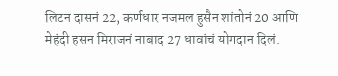लिटन दासनं 22, कर्णधार नजमल हुसैन शांतोनं 20 आणि मेहंदी हसन मिराजनं नाबाद 27 धावांचं योगदान दिलं.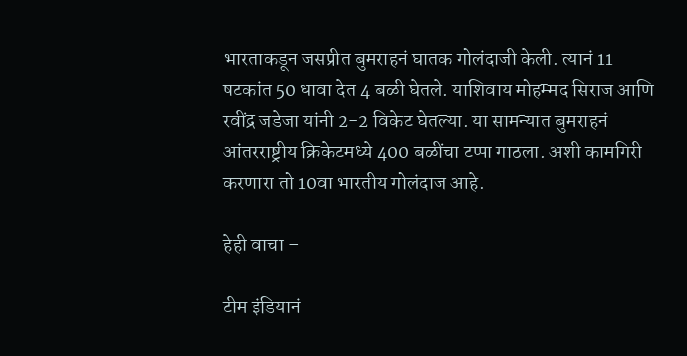भारताकडून जसप्रीत बुमराहनं घातक गोलंदाजी केली. त्यानं 11 षटकांत 50 धावा देत 4 बळी घेतले. याशिवाय मोहम्मद सिराज आणि रवींद्र जडेजा यांनी 2-2 विकेट घेतल्या. या सामन्यात बुमराहनं आंतरराष्ट्रीय क्रिकेटमध्ये 400 बळींचा टप्पा गाठला. अशी कामगिरी करणारा तो 10वा भारतीय गोलंदाज आहे.

हेही वाचा –

टीम इंडियानं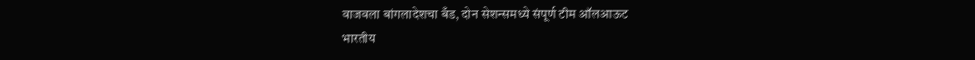वाजवला बांगलादेशचा बँड, दोन सेशन्समध्ये संपूर्ण टीम ऑलआऊट
भारतीय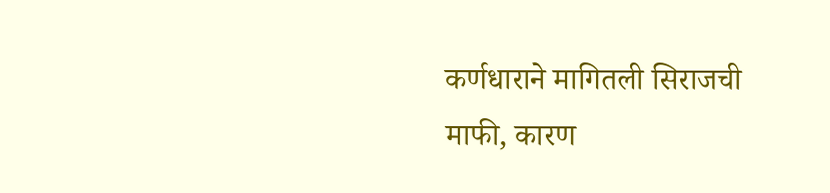कर्णधाराने मागितली सिराजची माफी, कारण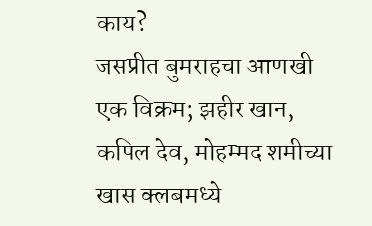काय?
जसप्रीत बुमराहचा आणखी एक विक्रम; झहीर खान, कपिल देव, मोहम्मद शमीच्या खास क्लबमध्ये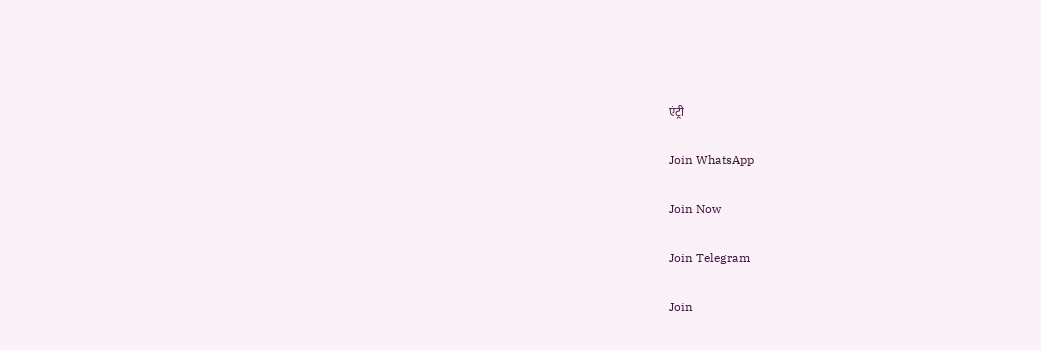एंट्री

Join WhatsApp

Join Now

Join Telegram

Join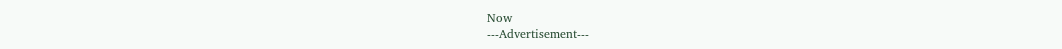Now
---Advertisement---